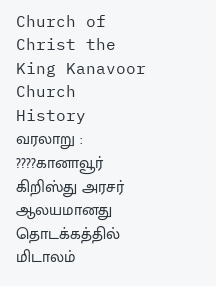Church of Christ the King Kanavoor
Church History
வரலாறு :
????கானாவூர் கிறிஸ்து அரசர் ஆலயமானது தொடக்கத்தில் மிடாலம்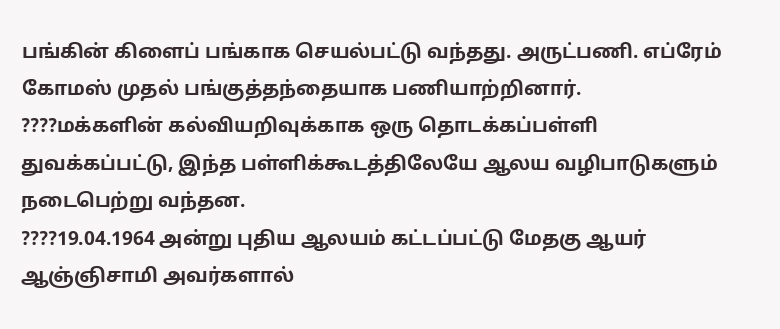பங்கின் கிளைப் பங்காக செயல்பட்டு வந்தது. அருட்பணி. எப்ரேம் கோமஸ் முதல் பங்குத்தந்தையாக பணியாற்றினார்.
????மக்களின் கல்வியறிவுக்காக ஒரு தொடக்கப்பள்ளி துவக்கப்பட்டு, இந்த பள்ளிக்கூடத்திலேயே ஆலய வழிபாடுகளும் நடைபெற்று வந்தன.
????19.04.1964 அன்று புதிய ஆலயம் கட்டப்பட்டு மேதகு ஆயர் ஆஞ்ஞிசாமி அவர்களால்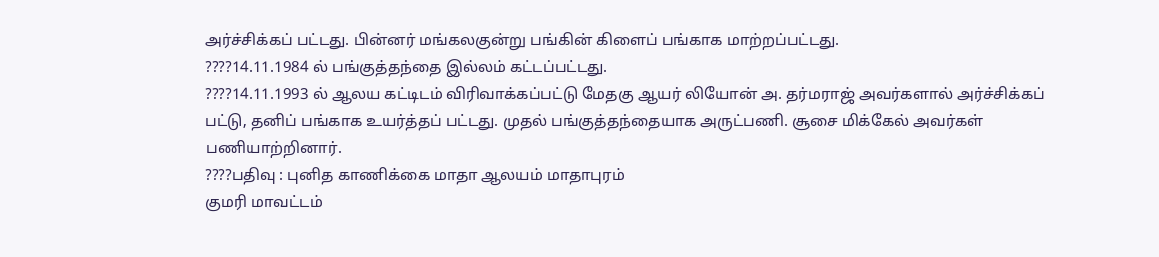அர்ச்சிக்கப் பட்டது. பின்னர் மங்கலகுன்று பங்கின் கிளைப் பங்காக மாற்றப்பட்டது.
????14.11.1984 ல் பங்குத்தந்தை இல்லம் கட்டப்பட்டது.
????14.11.1993 ல் ஆலய கட்டிடம் விரிவாக்கப்பட்டு மேதகு ஆயர் லியோன் அ. தர்மராஜ் அவர்களால் அர்ச்சிக்கப் பட்டு, தனிப் பங்காக உயர்த்தப் பட்டது. முதல் பங்குத்தந்தையாக அருட்பணி. சூசை மிக்கேல் அவர்கள் பணியாற்றினார்.
????பதிவு : புனித காணிக்கை மாதா ஆலயம் மாதாபுரம்
குமரி மாவட்டம்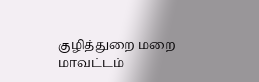குழித்துறை மறை மாவட்டம்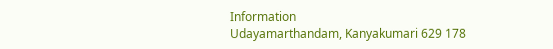Information
Udayamarthandam, Kanyakumari 629 178